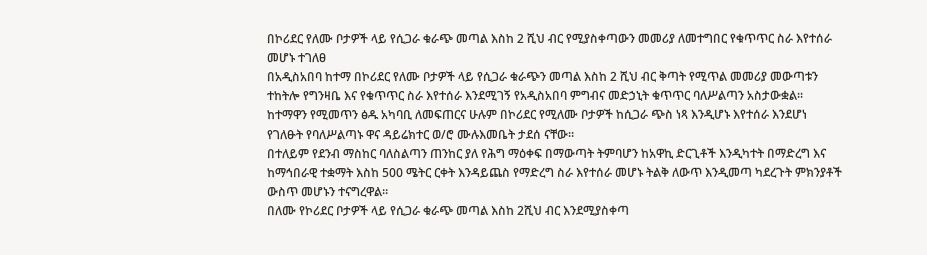በኮሪደር የለሙ ቦታዎች ላይ የሲጋራ ቁራጭ መጣል እስከ 2 ሺህ ብር የሚያስቀጣውን መመሪያ ለመተግበር የቁጥጥር ስራ እየተሰራ መሆኑ ተገለፀ
በአዲስአበባ ከተማ በኮሪደር የለሙ ቦታዎች ላይ የሲጋራ ቁራጭን መጣል እስከ 2 ሺህ ብር ቅጣት የሚጥል መመሪያ መውጣቱን ተከትሎ የግንዛቤ እና የቁጥጥር ስራ እየተሰራ እንደሚገኝ የአዲስአበባ ምግብና መድኃኒት ቁጥጥር ባለሥልጣን አስታውቋል።
ከተማዋን የሚመጥን ፅዱ አካባቢ ለመፍጠርና ሁሉም በኮሪደር የሚለሙ ቦታዎች ከሲጋራ ጭስ ነጻ እንዲሆኑ እየተሰራ እንደሆነ የገለፁት የባለሥልጣኑ ዋና ዳይሬክተር ወ/ሮ ሙሉእመቤት ታደሰ ናቸው።
በተለይም የደንብ ማስከር ባለስልጣን ጠንከር ያለ የሕግ ማዕቀፍ በማውጣት ትምባሆን ከአዋኪ ድርጊቶች እንዲካተት በማድረግ እና ከማኅበራዊ ተቋማት እስከ 500 ሜትር ርቀት እንዳይጨስ የማድረግ ስራ እየተሰራ መሆኑ ትልቅ ለውጥ እንዲመጣ ካደረጉት ምክንያቶች ውስጥ መሆኑን ተናግረዋል።
በለሙ የኮሪደር ቦታዎች ላይ የሲጋራ ቁራጭ መጣል እስከ 2ሺህ ብር እንደሚያስቀጣ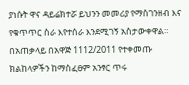ያነሱት ዋና ዳይሬክተሯ ይህንን መመሪያ የማስገንዘብ እና የቁጥጥር ስራ እየተሰራ እንደሚገኝ አስታውቀዋል።
በአጠቃላይ በአዋጅ 1112/2011 የተቀመጡ ክልከላዎችን ከማስፈፀም አንፃር ጥሩ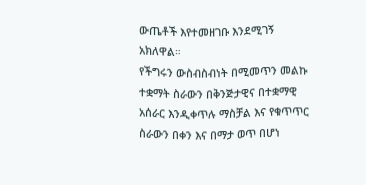ውጤቶች እየተመዘገቡ እንደሚገኝ አክለዋል።
የችግሩን ውስብስብነት በሚመጥን መልኩ ተቋማት ስራውን በቅንጅታዊና በተቋማዊ አሰራር እንዲቀጥሉ ማስቻል እና የቁጥጥር ስራውን በቀን እና በማታ ወጥ በሆነ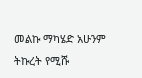መልኩ ማካሄድ አሁንም ትኩረት የሚሹ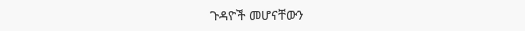ጉዳዮች መሆናቸውን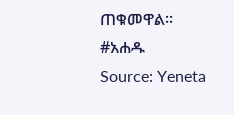ጠቁመዋል።
#አሐዱ
Source: Yeneta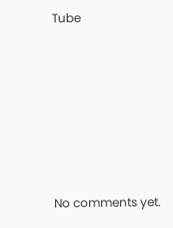Tube









No comments yet.